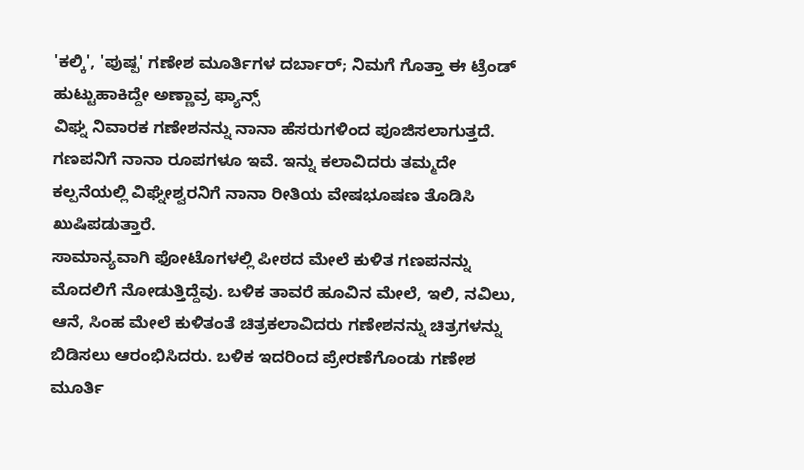'ಕಲ್ಕಿ', 'ಪುಷ್ಪ' ಗಣೇಶ ಮೂರ್ತಿಗಳ ದರ್ಬಾರ್; ನಿಮಗೆ ಗೊತ್ತಾ ಈ ಟ್ರೆಂಡ್ ಹುಟ್ಟುಹಾಕಿದ್ದೇ ಅಣ್ಣಾವ್ರ ಫ್ಯಾನ್ಸ್
ವಿಘ್ನ ನಿವಾರಕ ಗಣೇಶನನ್ನು ನಾನಾ ಹೆಸರುಗಳಿಂದ ಪೂಜಿಸಲಾಗುತ್ತದೆ. ಗಣಪನಿಗೆ ನಾನಾ ರೂಪಗಳೂ ಇವೆ. ಇನ್ನು ಕಲಾವಿದರು ತಮ್ಮದೇ ಕಲ್ಪನೆಯಲ್ಲಿ ವಿಘ್ನೇಶ್ವರನಿಗೆ ನಾನಾ ರೀತಿಯ ವೇಷಭೂಷಣ ತೊಡಿಸಿ ಖುಷಿಪಡುತ್ತಾರೆ.
ಸಾಮಾನ್ಯವಾಗಿ ಫೋಟೊಗಳಲ್ಲಿ ಪೀಠದ ಮೇಲೆ ಕುಳಿತ ಗಣಪನನ್ನು ಮೊದಲಿಗೆ ನೋಡುತ್ತಿದ್ದೆವು. ಬಳಿಕ ತಾವರೆ ಹೂವಿನ ಮೇಲೆ, ಇಲಿ, ನವಿಲು, ಆನೆ, ಸಿಂಹ ಮೇಲೆ ಕುಳಿತಂತೆ ಚಿತ್ರಕಲಾವಿದರು ಗಣೇಶನನ್ನು ಚಿತ್ರಗಳನ್ನು ಬಿಡಿಸಲು ಆರಂಭಿಸಿದರು. ಬಳಿಕ ಇದರಿಂದ ಪ್ರೇರಣೆಗೊಂಡು ಗಣೇಶ ಮೂರ್ತಿ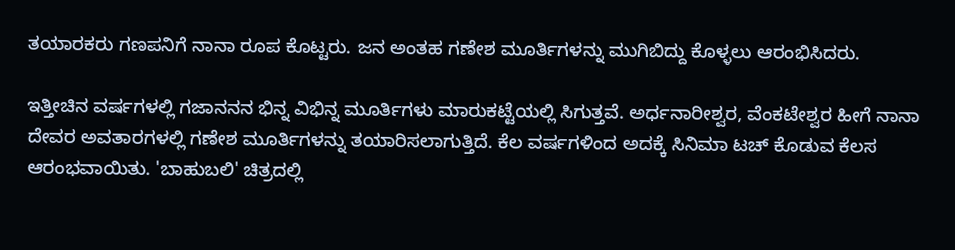ತಯಾರಕರು ಗಣಪನಿಗೆ ನಾನಾ ರೂಪ ಕೊಟ್ಟರು. ಜನ ಅಂತಹ ಗಣೇಶ ಮೂರ್ತಿಗಳನ್ನು ಮುಗಿಬಿದ್ದು ಕೊಳ್ಳಲು ಆರಂಭಿಸಿದರು.

ಇತ್ತೀಚಿನ ವರ್ಷಗಳಲ್ಲಿ ಗಜಾನನನ ಭಿನ್ನ ವಿಭಿನ್ನ ಮೂರ್ತಿಗಳು ಮಾರುಕಟ್ಟೆಯಲ್ಲಿ ಸಿಗುತ್ತವೆ. ಅರ್ಧನಾರೀಶ್ವರ, ವೆಂಕಟೇಶ್ವರ ಹೀಗೆ ನಾನಾ ದೇವರ ಅವತಾರಗಳಲ್ಲಿ ಗಣೇಶ ಮೂರ್ತಿಗಳನ್ನು ತಯಾರಿಸಲಾಗುತ್ತಿದೆ. ಕೆಲ ವರ್ಷಗಳಿಂದ ಅದಕ್ಕೆ ಸಿನಿಮಾ ಟಚ್ ಕೊಡುವ ಕೆಲಸ ಆರಂಭವಾಯಿತು. 'ಬಾಹುಬಲಿ' ಚಿತ್ರದಲ್ಲಿ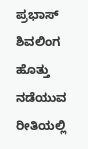ಪ್ರಭಾಸ್ ಶಿವಲಿಂಗ ಹೊತ್ತು ನಡೆಯುವ ರೀತಿಯಲ್ಲಿ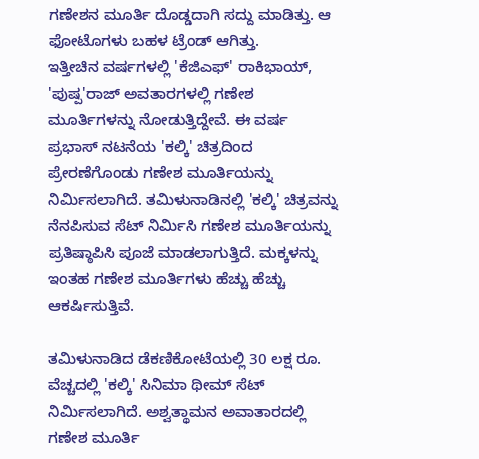ಗಣೇಶನ ಮೂರ್ತಿ ದೊಡ್ಡದಾಗಿ ಸದ್ದು ಮಾಡಿತ್ತು. ಆ ಫೋಟೊಗಳು ಬಹಳ ಟ್ರೆಂಡ್ ಆಗಿತ್ತು.
ಇತ್ತೀಚಿನ ವರ್ಷಗಳಲ್ಲಿ 'ಕೆಜಿಎಫ್' ರಾಕಿಭಾಯ್, 'ಪುಷ್ಪ'ರಾಜ್ ಅವತಾರಗಳಲ್ಲಿ ಗಣೇಶ ಮೂರ್ತಿಗಳನ್ನು ನೋಡುತ್ತಿದ್ದೇವೆ. ಈ ವರ್ಷ ಪ್ರಭಾಸ್ ನಟನೆಯ 'ಕಲ್ಕಿ' ಚಿತ್ರದಿಂದ ಪ್ರೇರಣೆಗೊಂಡು ಗಣೇಶ ಮೂರ್ತಿಯನ್ನು ನಿರ್ಮಿಸಲಾಗಿದೆ. ತಮಿಳುನಾಡಿನಲ್ಲಿ 'ಕಲ್ಕಿ' ಚಿತ್ರವನ್ನು ನೆನಪಿಸುವ ಸೆಟ್ ನಿರ್ಮಿಸಿ ಗಣೇಶ ಮೂರ್ತಿಯನ್ನು ಪ್ರತಿಷ್ಠಾಪಿಸಿ ಪೂಜೆ ಮಾಡಲಾಗುತ್ತಿದೆ. ಮಕ್ಕಳನ್ನು ಇಂತಹ ಗಣೇಶ ಮೂರ್ತಿಗಳು ಹೆಚ್ಚು ಹೆಚ್ಚು ಆಕರ್ಷಿಸುತ್ತಿವೆ.

ತಮಿಳುನಾಡಿದ ಡೆಕಣಿಕೋಟೆಯಲ್ಲಿ 30 ಲಕ್ಷ ರೂ. ವೆಚ್ಚದಲ್ಲಿ 'ಕಲ್ಕಿ' ಸಿನಿಮಾ ಥೀಮ್ ಸೆಟ್ ನಿರ್ಮಿಸಲಾಗಿದೆ. ಅಶ್ವತ್ಥಾಮನ ಅವಾತಾರದಲ್ಲಿ ಗಣೇಶ ಮೂರ್ತಿ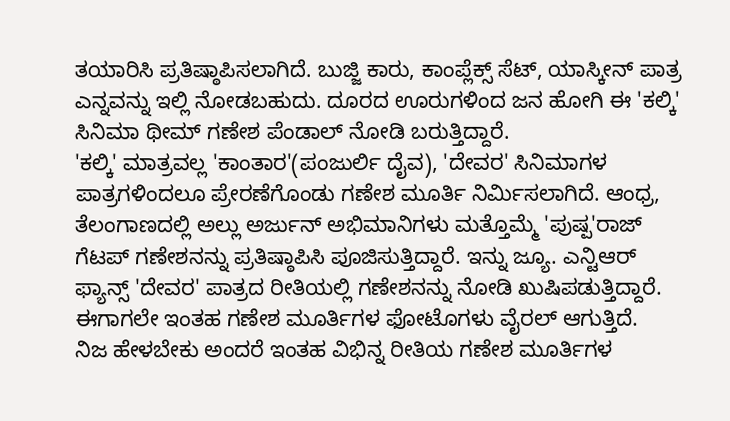ತಯಾರಿಸಿ ಪ್ರತಿಷ್ಠಾಪಿಸಲಾಗಿದೆ. ಬುಜ್ಜಿ ಕಾರು, ಕಾಂಪ್ಲೆಕ್ಸ್ ಸೆಟ್, ಯಾಸ್ಕೀನ್ ಪಾತ್ರ ಎನ್ನವನ್ನು ಇಲ್ಲಿ ನೋಡಬಹುದು. ದೂರದ ಊರುಗಳಿಂದ ಜನ ಹೋಗಿ ಈ 'ಕಲ್ಕಿ' ಸಿನಿಮಾ ಥೀಮ್ ಗಣೇಶ ಪೆಂಡಾಲ್ ನೋಡಿ ಬರುತ್ತಿದ್ದಾರೆ.
'ಕಲ್ಕಿ' ಮಾತ್ರವಲ್ಲ 'ಕಾಂತಾರ'(ಪಂಜುರ್ಲಿ ದೈವ), 'ದೇವರ' ಸಿನಿಮಾಗಳ ಪಾತ್ರಗಳಿಂದಲೂ ಪ್ರೇರಣೆಗೊಂಡು ಗಣೇಶ ಮೂರ್ತಿ ನಿರ್ಮಿಸಲಾಗಿದೆ. ಆಂಧ್ರ, ತೆಲಂಗಾಣದಲ್ಲಿ ಅಲ್ಲು ಅರ್ಜುನ್ ಅಭಿಮಾನಿಗಳು ಮತ್ತೊಮ್ಮೆ 'ಪುಷ್ಪ'ರಾಜ್ ಗೆಟಪ್ ಗಣೇಶನನ್ನು ಪ್ರತಿಷ್ಠಾಪಿಸಿ ಪೂಜಿಸುತ್ತಿದ್ದಾರೆ. ಇನ್ನು ಜ್ಯೂ. ಎನ್ಟಿಆರ್ ಫ್ಯಾನ್ಸ್ 'ದೇವರ' ಪಾತ್ರದ ರೀತಿಯಲ್ಲಿ ಗಣೇಶನನ್ನು ನೋಡಿ ಖುಷಿಪಡುತ್ತಿದ್ದಾರೆ. ಈಗಾಗಲೇ ಇಂತಹ ಗಣೇಶ ಮೂರ್ತಿಗಳ ಫೋಟೊಗಳು ವೈರಲ್ ಆಗುತ್ತಿದೆ.
ನಿಜ ಹೇಳಬೇಕು ಅಂದರೆ ಇಂತಹ ವಿಭಿನ್ನ ರೀತಿಯ ಗಣೇಶ ಮೂರ್ತಿಗಳ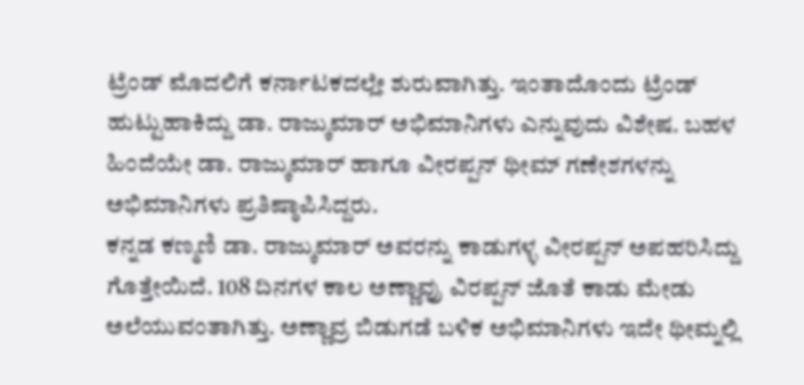ಟ್ರೆಂಡ್ ಮೊದಲಿಗೆ ಕರ್ನಾಟಕದಲ್ಲೇ ಶುರುವಾಗಿತ್ತು. ಇಂತಾದೊಂದು ಟ್ರೆಂಡ್ ಹುಟ್ಟುಹಾಕಿದ್ದು ಡಾ. ರಾಜ್ಕುಮಾರ್ ಅಭಿಮಾನಿಗಳು ಎನ್ನುವುದು ವಿಶೇಷ. ಬಹಳ ಹಿಂದೆಯೇ ಡಾ. ರಾಜ್ಕುಮಾರ್ ಹಾಗೂ ವೀರಪ್ಪನ್ ಥೀಮ್ ಗಣೇಶಗಳನ್ನು ಅಭಿಮಾನಿಗಳು ಪ್ರತಿಷ್ಠಾಪಿಸಿದ್ದರು.
ಕನ್ನಡ ಕಣ್ಮಣಿ ಡಾ. ರಾಜ್ಕುಮಾರ್ ಅವರನ್ನು ಕಾಡುಗಳ್ಳ ವೀರಪ್ಪನ್ ಅಪಹರಿಸಿದ್ದು ಗೊತ್ತೇಯಿದೆ. 108 ದಿನಗಳ ಕಾಲ ಅಣ್ಣಾವ್ರು ವಿರಪ್ಪನ್ ಜೊತೆ ಕಾಡು ಮೇಡು ಅಲೆಯುವಂತಾಗಿತ್ತು. ಅಣ್ಣಾವ್ರ ಬಿಡುಗಡೆ ಬಳಿಕ ಅಭಿಮಾನಿಗಳು ಇದೇ ಥೀಮ್ನಲ್ಲಿ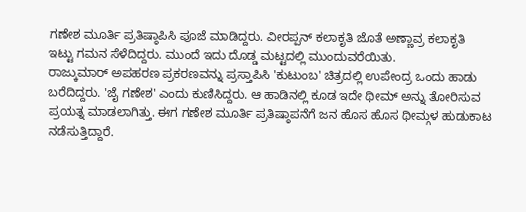ಗಣೇಶ ಮೂರ್ತಿ ಪ್ರತಿಷ್ಠಾಪಿಸಿ ಪೂಜೆ ಮಾಡಿದ್ದರು. ವೀರಪ್ಪನ್ ಕಲಾಕೃತಿ ಜೊತೆ ಅಣ್ಣಾವ್ರ ಕಲಾಕೃತಿ ಇಟ್ಟು ಗಮನ ಸೆಳೆದಿದ್ದರು. ಮುಂದೆ ಇದು ದೊಡ್ಡ ಮಟ್ಟದಲ್ಲಿ ಮುಂದುವರೆಯಿತು.
ರಾಜ್ಕುಮಾರ್ ಅಪಹರಣ ಪ್ರಕರಣವನ್ನು ಪ್ರಸ್ತಾಪಿಸಿ 'ಕುಟುಂಬ' ಚಿತ್ರದಲ್ಲಿ ಉಪೇಂದ್ರ ಒಂದು ಹಾಡು ಬರೆದಿದ್ದರು. 'ಜೈ ಗಣೇಶ' ಎಂದು ಕುಣಿಸಿದ್ದರು. ಆ ಹಾಡಿನಲ್ಲಿ ಕೂಡ ಇದೇ ಥೀಮ್ ಅನ್ನು ತೋರಿಸುವ ಪ್ರಯತ್ನ ಮಾಡಲಾಗಿತ್ತು. ಈಗ ಗಣೇಶ ಮೂರ್ತಿ ಪ್ರತಿಷ್ಠಾಪನೆಗೆ ಜನ ಹೊಸ ಹೊಸ ಥೀಮ್ಗಳ ಹುಡುಕಾಟ ನಡೆಸುತ್ತಿದ್ದಾರೆ.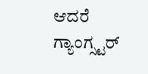ಆದರೆ ಗ್ಯಾಂಗ್ಸ್ಟರ್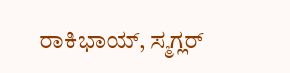ರಾಕಿಭಾಯ್, ಸ್ಮಗ್ಲರ್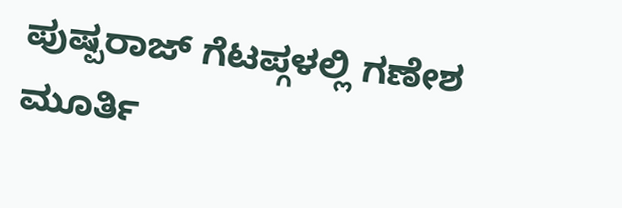ಪುಷ್ಪರಾಜ್ ಗೆಟಪ್ಗಳಲ್ಲಿ ಗಣೇಶ ಮೂರ್ತಿ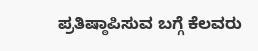ಪ್ರತಿಷ್ಠಾಪಿಸುವ ಬಗ್ಗೆ ಕೆಲವರು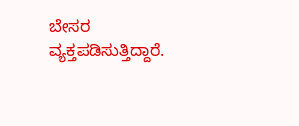ಬೇಸರ ವ್ಯಕ್ತಪಡಿಸುತ್ತಿದ್ದಾರೆ.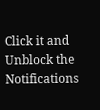Click it and Unblock the Notifications